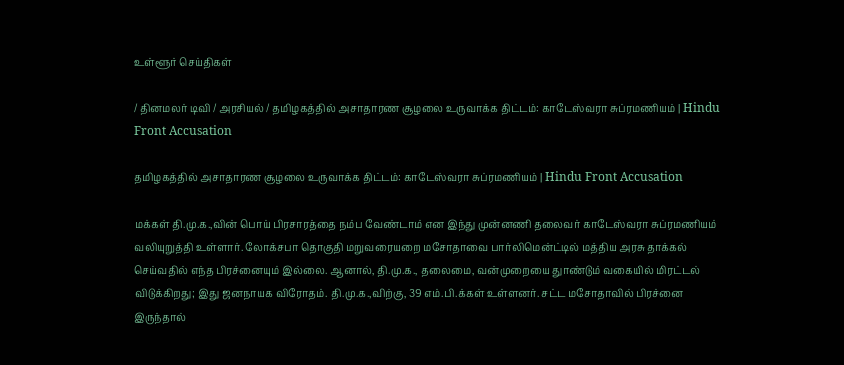உள்ளூர் செய்திகள்

/ தினமலர் டிவி / அரசியல் / தமிழகத்தில் அசாதாரண சூழலை உருவாக்க திட்டம்: காடேஸ்வரா சுப்ரமணியம் | Hindu Front Accusation

தமிழகத்தில் அசாதாரண சூழலை உருவாக்க திட்டம்: காடேஸ்வரா சுப்ரமணியம் | Hindu Front Accusation

மக்கள் தி.மு.க.,வின் பொய் பிரசாரத்தை நம்ப வேண்டாம் என இந்து முன்னணி தலைவர் காடேஸ்வரா சுப்ரமணியம் வலியுறுத்தி உள்ளார். லோக்சபா தொகுதி மறுவரையறை மசோதாவை பார்லிமென்ட்டில் மத்திய அரசு தாக்கல் செய்வதில் எந்த பிரச்னையும் இல்லை. ஆனால், தி.மு.க., தலைமை, வன்முறையை துாண்டும் வகையில் மிரட்டல் விடுக்கிறது; இது ஜனநாயக விரோதம். தி.மு.க.,விற்கு, 39 எம்.பி.க்கள் உள்ளனர். சட்ட மசோதாவில் பிரச்னை இருந்தால்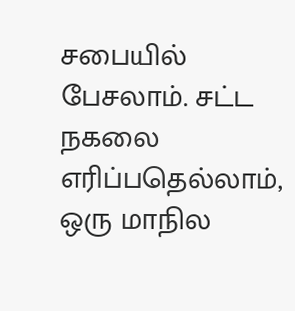சபையில் பேசலாம். சட்ட நகலை எரிப்பதெல்லாம், ஒரு மாநில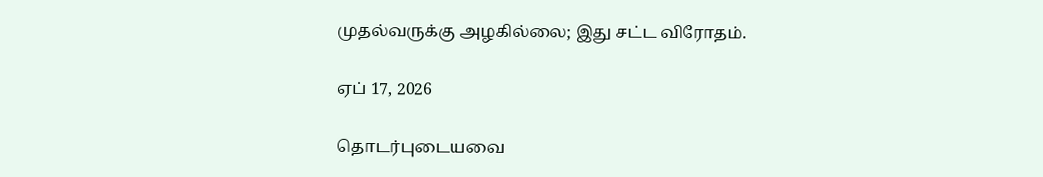முதல்வருக்கு அழகில்லை; இது சட்ட விரோதம்.

ஏப் 17, 2026

தொடர்புடையவை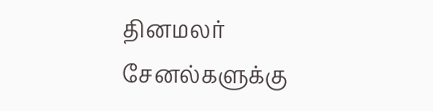தினமலர் சேனல்களுக்கு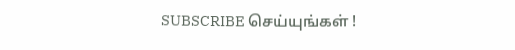SUBSCRIBE செய்யுங்கள் !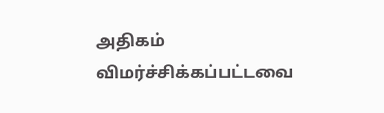அதிகம் விமர்ச்சிக்கப்பட்டவை